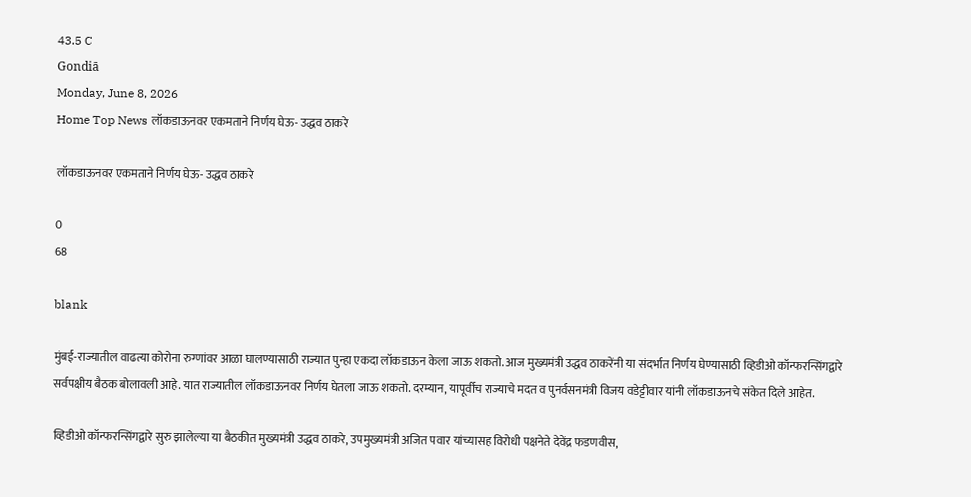43.5 C
Gondiā
Monday, June 8, 2026
Home Top News लॉकडाऊनवर एकमताने निर्णय घेऊ- उद्धव ठाकरे

लॉकडाऊनवर एकमताने निर्णय घेऊ- उद्धव ठाकरे

0
68

blank

मुंबई-राज्यातील वाढत्या कोरोना रुग्णांवर आळा घालण्यासाठी राज्यात पुन्हा एकदा लॉकडाऊन केला जाऊ शकतो. आज मुख्यमंत्री उद्धव ठाकरेंनी या संदर्भात निर्णय घेण्यासाठी व्हिडीओ कॉन्फरन्सिंगद्वारे सर्वपक्षीय बैठक बोलावली आहे. यात राज्यातील लॉकडाऊनवर निर्णय घेतला जाऊ शकतो. दरम्यान, यापूर्वीच राज्याचे मदत व पुनर्वसनमंत्री विजय वडेट्टीवार यांनी लॉकडाऊनचे संकेत दिले आहेत.

व्हिडीओ कॉन्फरन्सिंगद्वारे सुरु झालेल्या या बैठकीत मुख्यमंत्री उद्धव ठाकरे, उपमुख्यमंत्री अजित पवार यांच्यासह विरोधी पक्षनेते देवेंद्र फडणवीस,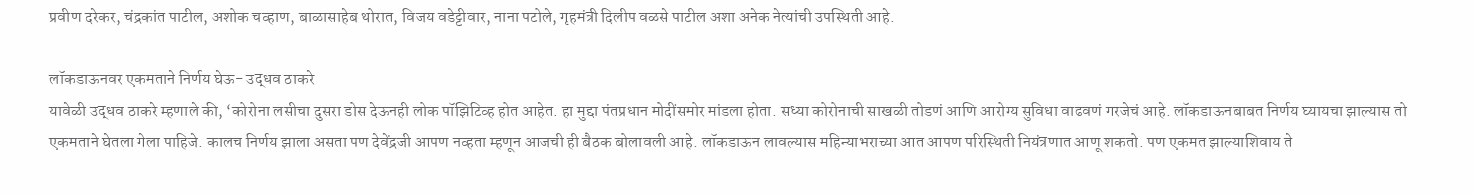प्रवीण दरेकर, चंद्रकांत पाटील, अशोक चव्हाण, बाळासाहेब थोरात, विजय वडेट्टीवार, नाना पटोले, गृहमंत्री दिलीप वळसे पाटील अशा अनेक नेत्यांची उपस्थिती आहे.

लॉकडाऊनवर एकमताने निर्णय घेऊ- उद्धव ठाकरे
यावेळी उद्धव ठाकरे म्हणाले की, ‘कोरोना लसीचा दुसरा डोस देऊनही लोक पॉझिटिव्ह होत आहेत. हा मुद्दा पंतप्रधान मोदींसमोर मांडला होता. सध्या कोरोनाची साखळी तोडणं आणि आरोग्य सुविधा वाढवणं गरजेचं आहे. लॉकडाऊनबाबत निर्णय घ्यायचा झाल्यास तो एकमताने घेतला गेला पाहिजे. कालच निर्णय झाला असता पण देवेंद्रजी आपण नव्हता म्हणून आजची ही बैठक बोलावली आहे. लॉकडाऊन लावल्यास महिन्याभराच्या आत आपण परिस्थिती नियंत्रणात आणू शकतो. पण एकमत झाल्याशिवाय ते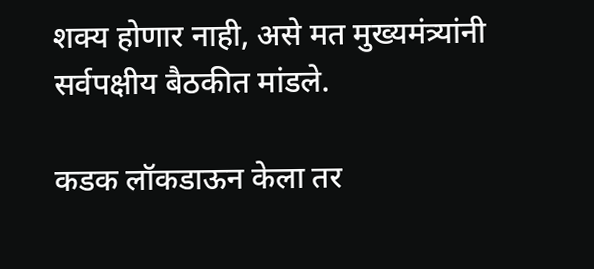शक्य होणार नाही, असे मत मुख्यमंत्र्यांनी सर्वपक्षीय बैठकीत मांडले.

कडक लॉकडाऊन केला तर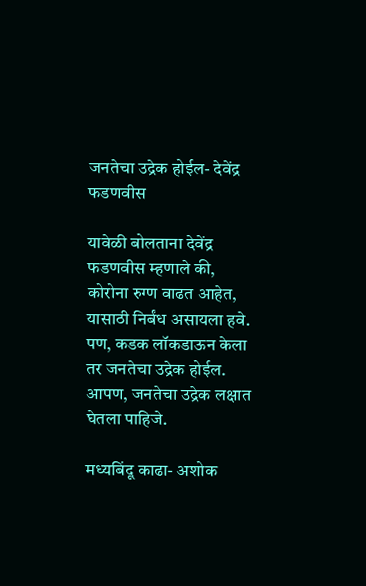जनतेचा उद्रेक होईल- देवेंद्र फडणवीस

यावेळी बोलताना देवेंद्र फडणवीस म्हणाले की, कोरोना रुग्ण वाढत आहेत, यासाठी निर्बंध असायला हवे. पण, कडक लॉकडाऊन केला तर जनतेचा उद्रेक होईल. आपण, जनतेचा उद्रेक लक्षात घेतला पाहिजे.

मध्यबिंदू काढा- अशोक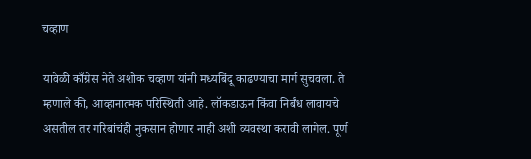चव्हाण

यावेळी काँग्रेस नेते अशोक चव्हाण यांनी मध्यबिंदू काढण्याचा मार्ग सुचवला. ते म्हणाले की, आव्हानात्मक परिस्थिती आहे. लॉकडाऊन किंवा निर्बंध लावायचे असतील तर गरिबांचंही नुकसान होणार नाही अशी व्यवस्था करावी लागेल. पूर्ण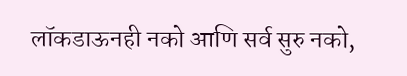लॉकडाऊनही नको आणि सर्व सुरु नको,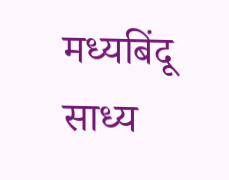मध्यबिंदू साध्य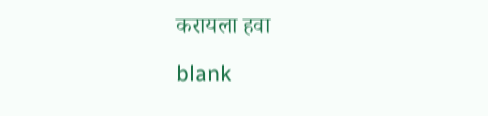करायला हवा

blank